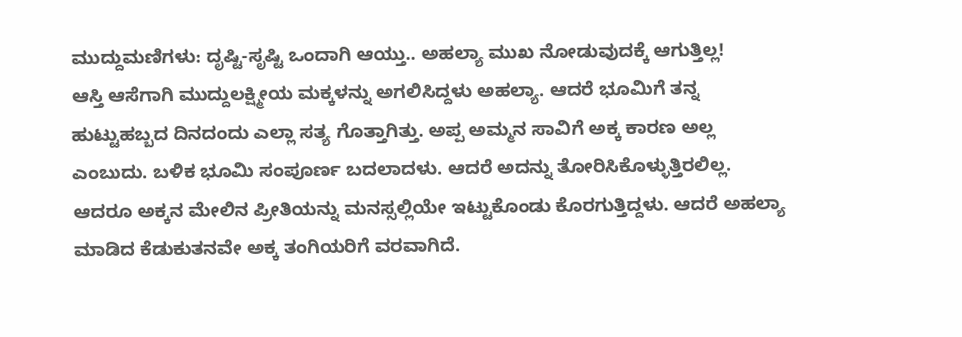ಮುದ್ದುಮಣಿಗಳು: ದೃಷ್ಟಿ-ಸೃಷ್ಟಿ ಒಂದಾಗಿ ಆಯ್ತು.. ಅಹಲ್ಯಾ ಮುಖ ನೋಡುವುದಕ್ಕೆ ಆಗುತ್ತಿಲ್ಲ!
ಆಸ್ತಿ ಆಸೆಗಾಗಿ ಮುದ್ದುಲಕ್ಷ್ಮೀಯ ಮಕ್ಕಳನ್ನು ಅಗಲಿಸಿದ್ದಳು ಅಹಲ್ಯಾ. ಆದರೆ ಭೂಮಿಗೆ ತನ್ನ ಹುಟ್ಟುಹಬ್ಬದ ದಿನದಂದು ಎಲ್ಲಾ ಸತ್ಯ ಗೊತ್ತಾಗಿತ್ತು. ಅಪ್ಪ ಅಮ್ಮನ ಸಾವಿಗೆ ಅಕ್ಕ ಕಾರಣ ಅಲ್ಲ ಎಂಬುದು. ಬಳಿಕ ಭೂಮಿ ಸಂಪೂರ್ಣ ಬದಲಾದಳು. ಆದರೆ ಅದನ್ನು ತೋರಿಸಿಕೊಳ್ಳುತ್ತಿರಲಿಲ್ಲ. ಆದರೂ ಅಕ್ಕನ ಮೇಲಿನ ಪ್ರೀತಿಯನ್ನು ಮನಸ್ಸಲ್ಲಿಯೇ ಇಟ್ಟುಕೊಂಡು ಕೊರಗುತ್ತಿದ್ದಳು. ಆದರೆ ಅಹಲ್ಯಾ ಮಾಡಿದ ಕೆಡುಕುತನವೇ ಅಕ್ಕ ತಂಗಿಯರಿಗೆ ವರವಾಗಿದೆ.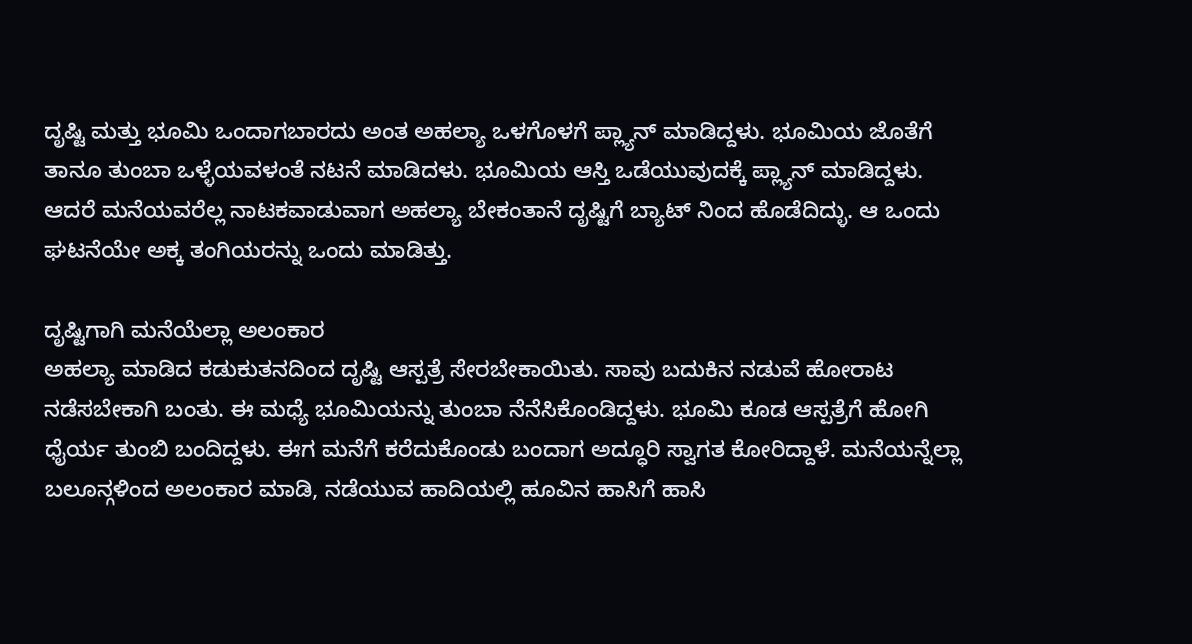ದೃಷ್ಟಿ ಮತ್ತು ಭೂಮಿ ಒಂದಾಗಬಾರದು ಅಂತ ಅಹಲ್ಯಾ ಒಳಗೊಳಗೆ ಪ್ಲ್ಯಾನ್ ಮಾಡಿದ್ದಳು. ಭೂಮಿಯ ಜೊತೆಗೆ ತಾನೂ ತುಂಬಾ ಒಳ್ಳೆಯವಳಂತೆ ನಟನೆ ಮಾಡಿದಳು. ಭೂಮಿಯ ಆಸ್ತಿ ಒಡೆಯುವುದಕ್ಕೆ ಪ್ಲ್ಯಾನ್ ಮಾಡಿದ್ದಳು. ಆದರೆ ಮನೆಯವರೆಲ್ಲ ನಾಟಕವಾಡುವಾಗ ಅಹಲ್ಯಾ ಬೇಕಂತಾನೆ ದೃಷ್ಟಿಗೆ ಬ್ಯಾಟ್ ನಿಂದ ಹೊಡೆದಿದ್ಳು. ಆ ಒಂದು ಘಟನೆಯೇ ಅಕ್ಕ ತಂಗಿಯರನ್ನು ಒಂದು ಮಾಡಿತ್ತು.

ದೃಷ್ಟಿಗಾಗಿ ಮನೆಯೆಲ್ಲಾ ಅಲಂಕಾರ
ಅಹಲ್ಯಾ ಮಾಡಿದ ಕಡುಕುತನದಿಂದ ದೃಷ್ಟಿ ಆಸ್ಪತ್ರೆ ಸೇರಬೇಕಾಯಿತು. ಸಾವು ಬದುಕಿನ ನಡುವೆ ಹೋರಾಟ ನಡೆಸಬೇಕಾಗಿ ಬಂತು. ಈ ಮಧ್ಯೆ ಭೂಮಿಯನ್ನು ತುಂಬಾ ನೆನೆಸಿಕೊಂಡಿದ್ದಳು. ಭೂಮಿ ಕೂಡ ಆಸ್ಪತ್ರೆಗೆ ಹೋಗಿ ಧೈರ್ಯ ತುಂಬಿ ಬಂದಿದ್ದಳು. ಈಗ ಮನೆಗೆ ಕರೆದುಕೊಂಡು ಬಂದಾಗ ಅದ್ಧೂರಿ ಸ್ವಾಗತ ಕೋರಿದ್ದಾಳೆ. ಮನೆಯನ್ನೆಲ್ಲಾ ಬಲೂನ್ಗಳಿಂದ ಅಲಂಕಾರ ಮಾಡಿ, ನಡೆಯುವ ಹಾದಿಯಲ್ಲಿ ಹೂವಿನ ಹಾಸಿಗೆ ಹಾಸಿ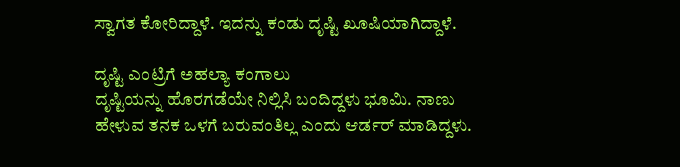ಸ್ವಾಗತ ಕೋರಿದ್ದಾಳೆ. ಇದನ್ನು ಕಂಡು ದೃಷ್ಟಿ ಖೂಷಿಯಾಗಿದ್ದಾಳೆ.

ದೃಷ್ಟಿ ಎಂಟ್ರಿಗೆ ಅಹಲ್ಯಾ ಕಂಗಾಲು
ದೃಷ್ಟಿಯನ್ನು ಹೊರಗಡೆಯೇ ನಿಲ್ಲಿಸಿ ಬಂದಿದ್ದಳು ಭೂಮಿ. ನಾಣು ಹೇಳುವ ತನಕ ಒಳಗೆ ಬರುವಂತಿಲ್ಲ ಎಂದು ಆರ್ಡರ್ ಮಾಡಿದ್ದಳು.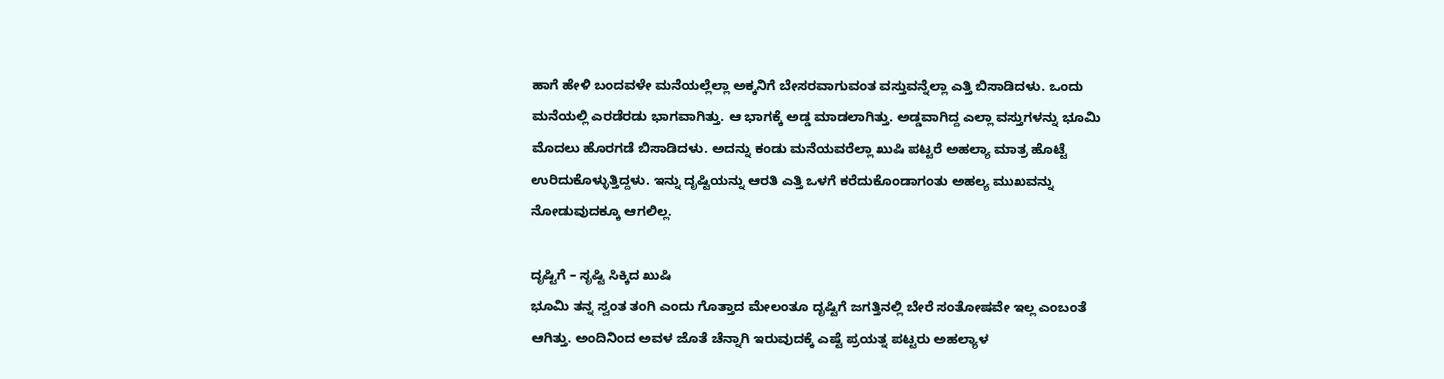ಹಾಗೆ ಹೇಳಿ ಬಂದವಳೇ ಮನೆಯಲ್ಲೆಲ್ಲಾ ಅಕ್ಕನಿಗೆ ಬೇಸರವಾಗುವಂತ ವಸ್ತುವನ್ನೆಲ್ಲಾ ಎತ್ತಿ ಬಿಸಾಡಿದಳು. ಒಂದು ಮನೆಯಲ್ಲಿ ಎರಡೆರಡು ಭಾಗವಾಗಿತ್ತು. ಆ ಭಾಗಕ್ಕೆ ಅಡ್ಡ ಮಾಡಲಾಗಿತ್ತು. ಅಡ್ಡವಾಗಿದ್ದ ಎಲ್ಲಾ ವಸ್ತುಗಳನ್ನು ಭೂಮಿ ಮೊದಲು ಹೊರಗಡೆ ಬಿಸಾಡಿದಳು. ಅದನ್ನು ಕಂಡು ಮನೆಯವರೆಲ್ಲಾ ಖುಷಿ ಪಟ್ಟರೆ ಅಹಲ್ಯಾ ಮಾತ್ರ ಹೊಟ್ಟೆ ಉರಿದುಕೊಳ್ಳುತ್ತಿದ್ದಳು. ಇನ್ನು ದೃಷ್ಟಿಯನ್ನು ಆರತಿ ಎತ್ತಿ ಒಳಗೆ ಕರೆದುಕೊಂಡಾಗಂತು ಅಹಲ್ಯ ಮುಖವನ್ನು ನೋಡುವುದಕ್ಕೂ ಆಗಲಿಲ್ಲ.

ದೃಷ್ಟಿಗೆ – ಸೃಷ್ಟಿ ಸಿಕ್ಕಿದ ಖುಷಿ
ಭೂಮಿ ತನ್ನ ಸ್ವಂತ ತಂಗಿ ಎಂದು ಗೊತ್ತಾದ ಮೇಲಂತೂ ದೃಷ್ಟಿಗೆ ಜಗತ್ತಿನಲ್ಲಿ ಬೇರೆ ಸಂತೋಷವೇ ಇಲ್ಲ ಎಂಬಂತೆ ಆಗಿತ್ತು. ಅಂದಿನಿಂದ ಅವಳ ಜೊತೆ ಚೆನ್ನಾಗಿ ಇರುವುದಕ್ಕೆ ಎಷ್ಟೆ ಪ್ರಯತ್ನ ಪಟ್ಟರು ಅಹಲ್ಯಾಳ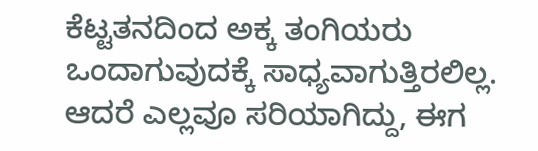ಕೆಟ್ಟತನದಿಂದ ಅಕ್ಕ ತಂಗಿಯರು ಒಂದಾಗುವುದಕ್ಕೆ ಸಾಧ್ಯವಾಗುತ್ತಿರಲಿಲ್ಲ. ಆದರೆ ಎಲ್ಲವೂ ಸರಿಯಾಗಿದ್ದು, ಈಗ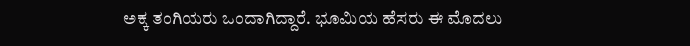ಅಕ್ಕ ತಂಗಿಯರು ಒಂದಾಗಿದ್ದಾರೆ. ಭೂಮಿಯ ಹೆಸರು ಈ ಮೊದಲು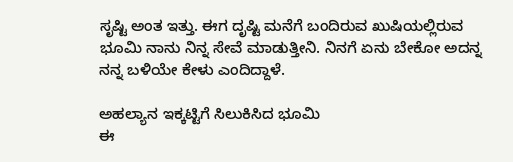ಸೃಷ್ಟಿ ಅಂತ ಇತ್ತು. ಈಗ ದೃಷ್ಟಿ ಮನೆಗೆ ಬಂದಿರುವ ಖುಷಿಯಲ್ಲಿರುವ ಭೂಮಿ ನಾನು ನಿನ್ನ ಸೇವೆ ಮಾಡುತ್ತೀನಿ. ನಿನಗೆ ಏನು ಬೇಕೋ ಅದನ್ನ ನನ್ನ ಬಳಿಯೇ ಕೇಳು ಎಂದಿದ್ದಾಳೆ.

ಅಹಲ್ಯಾನ ಇಕ್ಕಟ್ಟಿಗೆ ಸಿಲುಕಿಸಿದ ಭೂಮಿ
ಈ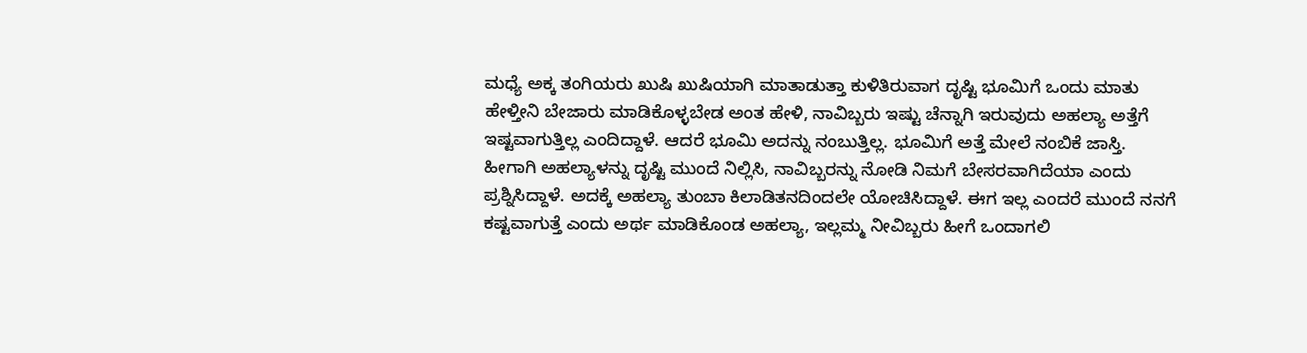ಮಧ್ಯೆ ಅಕ್ಕ ತಂಗಿಯರು ಖುಷಿ ಖುಷಿಯಾಗಿ ಮಾತಾಡುತ್ತಾ ಕುಳಿತಿರುವಾಗ ದೃಷ್ಟಿ ಭೂಮಿಗೆ ಒಂದು ಮಾತು ಹೇಳ್ತೀನಿ ಬೇಜಾರು ಮಾಡಿಕೊಳ್ಳಬೇಡ ಅಂತ ಹೇಳಿ, ನಾವಿಬ್ಬರು ಇಷ್ಟು ಚೆನ್ನಾಗಿ ಇರುವುದು ಅಹಲ್ಯಾ ಅತ್ತೆಗೆ ಇಷ್ಟವಾಗುತ್ತಿಲ್ಲ ಎಂದಿದ್ದಾಳೆ. ಆದರೆ ಭೂಮಿ ಅದನ್ನು ನಂಬುತ್ತಿಲ್ಲ. ಭೂಮಿಗೆ ಅತ್ತೆ ಮೇಲೆ ನಂಬಿಕೆ ಜಾಸ್ತಿ. ಹೀಗಾಗಿ ಅಹಲ್ಯಾಳನ್ನು ದೃಷ್ಟಿ ಮುಂದೆ ನಿಲ್ಲಿಸಿ, ನಾವಿಬ್ಬರನ್ನು ನೋಡಿ ನಿಮಗೆ ಬೇಸರವಾಗಿದೆಯಾ ಎಂದು ಪ್ರಶ್ನಿಸಿದ್ದಾಳೆ. ಅದಕ್ಕೆ ಅಹಲ್ಯಾ ತುಂಬಾ ಕಿಲಾಡಿತನದಿಂದಲೇ ಯೋಚಿಸಿದ್ದಾಳೆ. ಈಗ ಇಲ್ಲ ಎಂದರೆ ಮುಂದೆ ನನಗೆ ಕಷ್ಟವಾಗುತ್ತೆ ಎಂದು ಅರ್ಥ ಮಾಡಿಕೊಂಡ ಅಹಲ್ಯಾ, ಇಲ್ಲಮ್ಮ ನೀವಿಬ್ಬರು ಹೀಗೆ ಒಂದಾಗಲಿ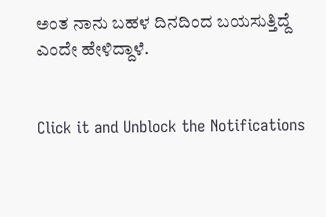ಅಂತ ನಾನು ಬಹಳ ದಿನದಿಂದ ಬಯಸುತ್ತಿದ್ದೆ ಎಂದೇ ಹೇಳಿದ್ದಾಳೆ.


Click it and Unblock the Notifications